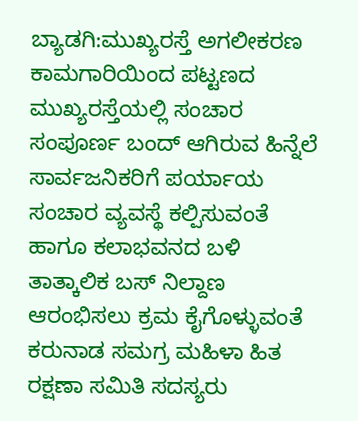ಬ್ಯಾಡಗಿ:ಮುಖ್ಯರಸ್ತೆ ಅಗಲೀಕರಣ ಕಾಮಗಾರಿಯಿಂದ ಪಟ್ಟಣದ ಮುಖ್ಯರಸ್ತೆಯಲ್ಲಿ ಸಂಚಾರ ಸಂಪೂರ್ಣ ಬಂದ್ ಆಗಿರುವ ಹಿನ್ನೆಲೆ ಸಾರ್ವಜನಿಕರಿಗೆ ಪರ್ಯಾಯ ಸಂಚಾರ ವ್ಯವಸ್ಥೆ ಕಲ್ಪಿಸುವಂತೆ ಹಾಗೂ ಕಲಾಭವನದ ಬಳಿ ತಾತ್ಕಾಲಿಕ ಬಸ್ ನಿಲ್ದಾಣ ಆರಂಭಿಸಲು ಕ್ರಮ ಕೈಗೊಳ್ಳುವಂತೆ ಕರುನಾಡ ಸಮಗ್ರ ಮಹಿಳಾ ಹಿತ ರಕ್ಷಣಾ ಸಮಿತಿ ಸದಸ್ಯರು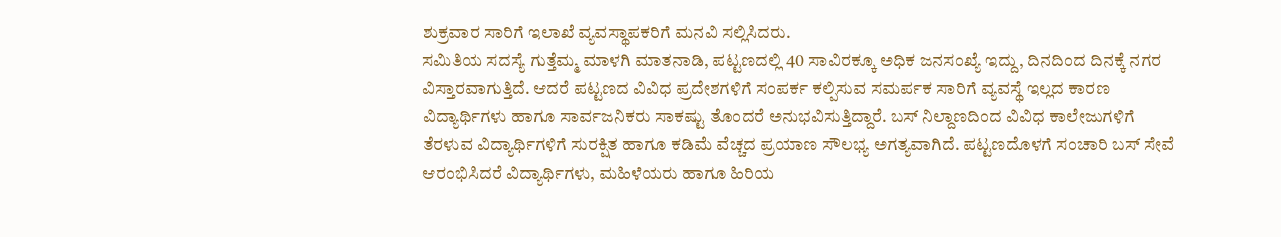ಶುಕ್ರವಾರ ಸಾರಿಗೆ ಇಲಾಖೆ ವ್ಯವಸ್ಥಾಪಕರಿಗೆ ಮನವಿ ಸಲ್ಲಿಸಿದರು.
ಸಮಿತಿಯ ಸದಸ್ಯೆ ಗುತ್ತೆಮ್ಮ ಮಾಳಗಿ ಮಾತನಾಡಿ, ಪಟ್ಟಣದಲ್ಲಿ 40 ಸಾವಿರಕ್ಕೂ ಅಧಿಕ ಜನಸಂಖ್ಯೆ ಇದ್ದು, ದಿನದಿಂದ ದಿನಕ್ಕೆ ನಗರ ವಿಸ್ತಾರವಾಗುತ್ತಿದೆ. ಆದರೆ ಪಟ್ಟಣದ ವಿವಿಧ ಪ್ರದೇಶಗಳಿಗೆ ಸಂಪರ್ಕ ಕಲ್ಪಿಸುವ ಸಮರ್ಪಕ ಸಾರಿಗೆ ವ್ಯವಸ್ಥೆ ಇಲ್ಲದ ಕಾರಣ ವಿದ್ಯಾರ್ಥಿಗಳು ಹಾಗೂ ಸಾರ್ವಜನಿಕರು ಸಾಕಷ್ಟು ತೊಂದರೆ ಅನುಭವಿಸುತ್ತಿದ್ದಾರೆ. ಬಸ್ ನಿಲ್ದಾಣದಿಂದ ವಿವಿಧ ಕಾಲೇಜುಗಳಿಗೆ ತೆರಳುವ ವಿದ್ಯಾರ್ಥಿಗಳಿಗೆ ಸುರಕ್ಷಿತ ಹಾಗೂ ಕಡಿಮೆ ವೆಚ್ಚದ ಪ್ರಯಾಣ ಸೌಲಭ್ಯ ಅಗತ್ಯವಾಗಿದೆ. ಪಟ್ಟಣದೊಳಗೆ ಸಂಚಾರಿ ಬಸ್ ಸೇವೆ ಆರಂಭಿಸಿದರೆ ವಿದ್ಯಾರ್ಥಿಗಳು, ಮಹಿಳೆಯರು ಹಾಗೂ ಹಿರಿಯ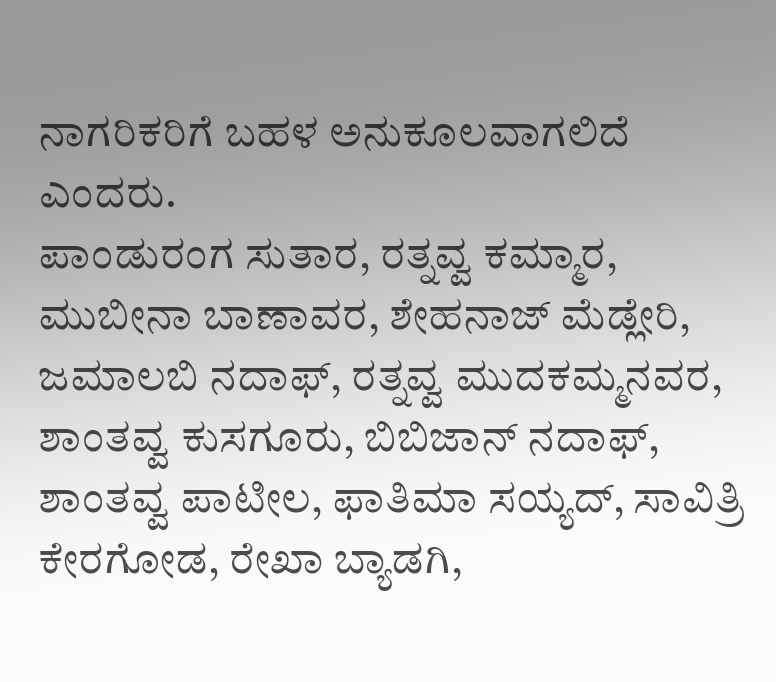ನಾಗರಿಕರಿಗೆ ಬಹಳ ಅನುಕೂಲವಾಗಲಿದೆ ಎಂದರು.
ಪಾಂಡುರಂಗ ಸುತಾರ, ರತ್ನವ್ವ ಕಮ್ಮಾರ, ಮುಬೀನಾ ಬಾಣಾವರ, ಶೇಹನಾಜ್ ಮೆಡ್ಲೇರಿ, ಜಮಾಲಬಿ ನದಾಫ್, ರತ್ನವ್ವ ಮುದಕಮ್ಮನವರ, ಶಾಂತವ್ವ ಕುಸಗೂರು, ಬಿಬಿಜಾನ್ ನದಾಫ್, ಶಾಂತವ್ವ ಪಾಟೀಲ, ಫಾತಿಮಾ ಸಯ್ಯದ್, ಸಾವಿತ್ರಿ ಕೇರಗೋಡ, ರೇಖಾ ಬ್ಯಾಡಗಿ,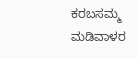ಕರಬಸಮ್ಮ ಮಡಿವಾಳರ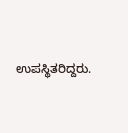ಉಪಸ್ಥಿತರಿದ್ದರು.